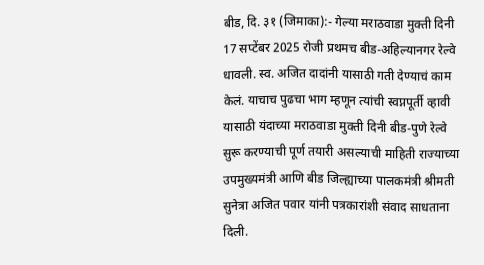बीड, दि. ३१ (जिमाका):- गेल्या मराठवाडा मुक्ती दिनी 17 सप्टेंबर 2025 रोजी प्रथमच बीड-अहिल्यानगर रेल्वे धावली. स्व. अजित दादांनी यासाठी गती देण्याचं काम केलं. याचाच पुढचा भाग म्हणून त्यांची स्वप्नपूर्ती व्हावी यासाठी यंदाच्या मराठवाडा मुक्ती दिनी बीड-पुणे रेल्वे सुरू करण्याची पूर्ण तयारी असल्याची माहिती राज्याच्या उपमुख्यमंत्री आणि बीड जिल्ह्याच्या पालकमंत्री श्रीमती सुनेत्रा अजित पवार यांनी पत्रकारांशी संवाद साधताना दिली.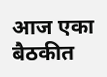आज एका बैठकीत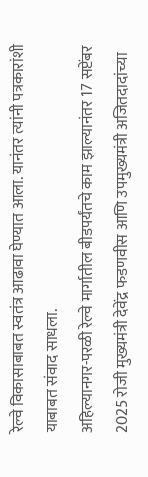रेल्वे विकासाबाबत स्वतंत्र आढावा घेण्यात आला. यानंतर त्यांनी पत्रकारांशी याबाबत संवाद साधला.
अहिल्यानगर-परळी रेल्वे मार्गातील बीडपर्यंतचे काम झाल्यानंतर 17 सप्टेंबर 2025 रोजी मुख्यमंत्री देवेंद्र फडणवीस आणि उपमुख्यमंत्री अजितदादांच्या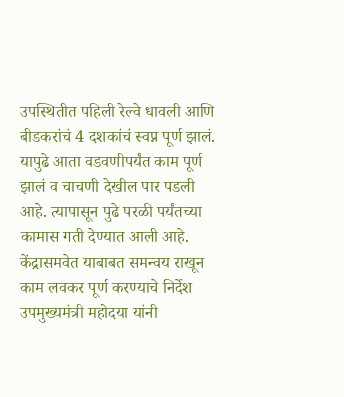उपस्थितीत पहिली रेल्वे धावली आणि बीडकरांचं 4 दशकांचं स्वप्न पूर्ण झालं.
यापुढे आता वडवणीपर्यंत काम पूर्ण झालं व चाचणी देखील पार पडली आहे. त्यापासून पुढे परळी पर्यंतच्या कामास गती देण्यात आली आहे. केंद्रासमवेत याबाबत समन्वय राखून काम लवकर पूर्ण करण्याचे निर्देश उपमुख्यमंत्री महोदया यांनी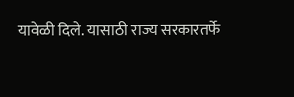यावेळी दिले. यासाठी राज्य सरकारतर्फे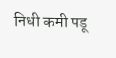निधी कमी पडू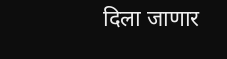दिला जाणार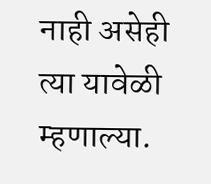नाही असेही त्या यावेळी म्हणाल्या.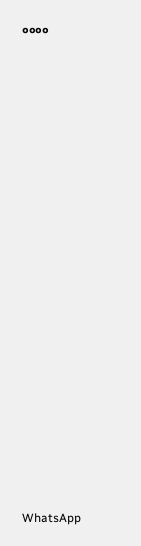००००






















WhatsApp